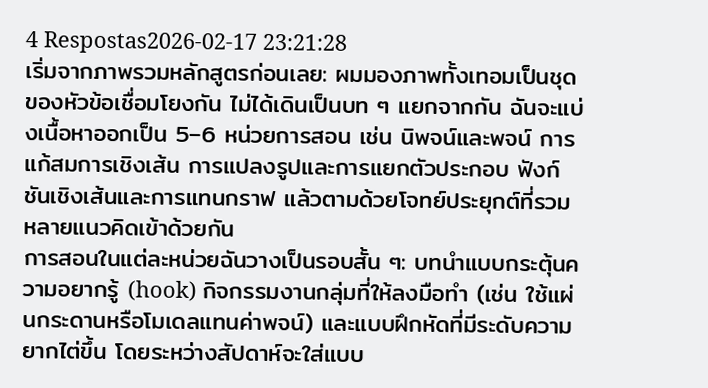4 Respostas2026-02-17 23:21:28
เริ่มจากภาพรวมหลักสูตรก่อนเลย: ผมมองภาพทั้งเทอมเป็นชุดของหัวข้อเชื่อมโยงกัน ไม่ได้เดินเป็นบท ๆ แยกจากกัน ฉันจะแบ่งเนื้อหาออกเป็น 5–6 หน่วยการสอน เช่น นิพจน์และพจน์ การแก้สมการเชิงเส้น การแปลงรูปและการแยกตัวประกอบ ฟังก์ชันเชิงเส้นและการแทนกราฟ แล้วตามด้วยโจทย์ประยุกต์ที่รวมหลายแนวคิดเข้าด้วยกัน
การสอนในแต่ละหน่วยฉันวางเป็นรอบสั้น ๆ: บทนำแบบกระตุ้นความอยากรู้ (hook) กิจกรรมงานกลุ่มที่ให้ลงมือทำ (เช่น ใช้แผ่นกระดานหรือโมเดลแทนค่าพจน์) และแบบฝึกหัดที่มีระดับความยากไต่ขึ้น โดยระหว่างสัปดาห์จะใส่แบบ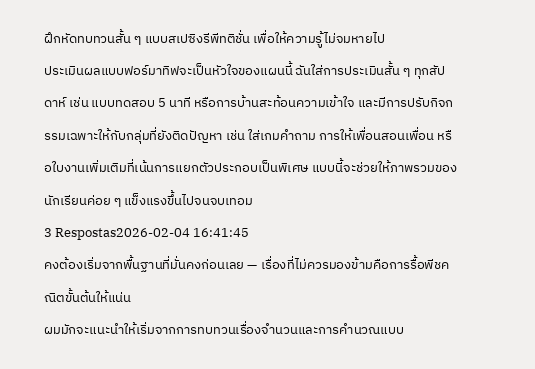ฝึกหัดทบทวนสั้น ๆ แบบสเปซิงรีพีทติชั่น เพื่อให้ความรู้ไม่จมหายไป
ประเมินผลแบบฟอร์มาทิฟจะเป็นหัวใจของแผนนี้ ฉันใส่การประเมินสั้น ๆ ทุกสัปดาห์ เช่น แบบทดสอบ 5 นาที หรือการบ้านสะท้อนความเข้าใจ และมีการปรับกิจกรรมเฉพาะให้กับกลุ่มที่ยังติดปัญหา เช่น ใส่เกมคำถาม การให้เพื่อนสอนเพื่อน หรือใบงานเพิ่มเติมที่เน้นการแยกตัวประกอบเป็นพิเศษ แบบนี้จะช่วยให้ภาพรวมของนักเรียนค่อย ๆ แข็งแรงขึ้นไปจนจบเทอม
3 Respostas2026-02-04 16:41:45
คงต้องเริ่มจากพื้นฐานที่มั่นคงก่อนเลย — เรื่องที่ไม่ควรมองข้ามคือการรื้อพีชคณิตขั้นต้นให้แน่น
ผมมักจะแนะนำให้เริ่มจากการทบทวนเรื่องจำนวนและการคำนวณแบบ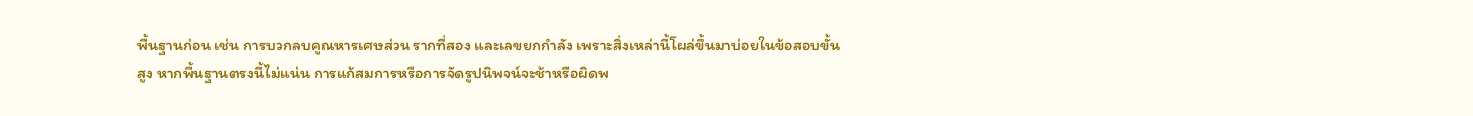พื้นฐานก่อน เช่น การบวกลบคูณหารเศษส่วน รากที่สอง และเลขยกกำลัง เพราะสิ่งเหล่านี้โผล่ขึ้นมาบ่อยในข้อสอบขั้นสูง หากพื้นฐานตรงนี้ไม่แน่น การแก้สมการหรือการจัดรูปนิพจน์จะช้าหรือผิดพ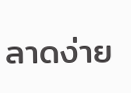ลาดง่าย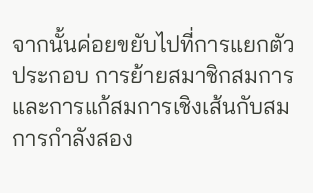จากนั้นค่อยขยับไปที่การแยกตัวประกอบ การย้ายสมาชิกสมการ และการแก้สมการเชิงเส้นกับสมการกำลังสอง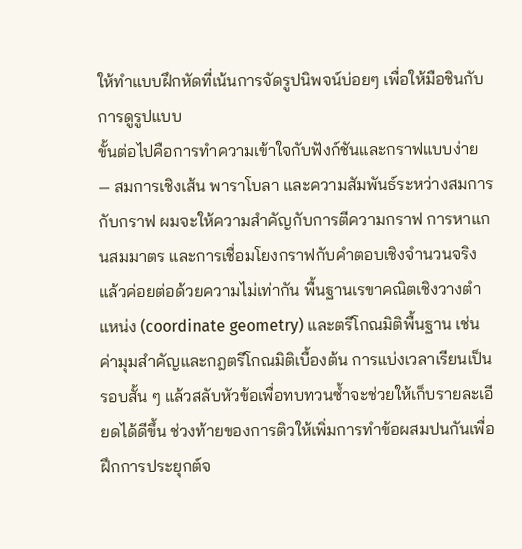ให้ทำแบบฝึกหัดที่เน้นการจัดรูปนิพจน์บ่อยๆ เพื่อให้มือชินกับการดูรูปแบบ
ขั้นต่อไปคือการทำความเข้าใจกับฟังก์ชันและกราฟแบบง่าย — สมการเชิงเส้น พาราโบลา และความสัมพันธ์ระหว่างสมการกับกราฟ ผมจะให้ความสำคัญกับการตีความกราฟ การหาแกนสมมาตร และการเชื่อมโยงกราฟกับคำตอบเชิงจำนวนจริง แล้วค่อยต่อด้วยความไม่เท่ากัน พื้นฐานเรขาคณิตเชิงวางตำแหน่ง (coordinate geometry) และตรีโกณมิติพื้นฐาน เช่น ค่ามุมสำคัญและกฎตรีโกณมิติเบื้องต้น การแบ่งเวลาเรียนเป็นรอบสั้น ๆ แล้วสลับหัวข้อเพื่อทบทวนซ้ำจะช่วยให้เก็บรายละเอียดได้ดีขึ้น ช่วงท้ายของการติวให้เพิ่มการทำข้อผสมปนกันเพื่อฝึกการประยุกต์จ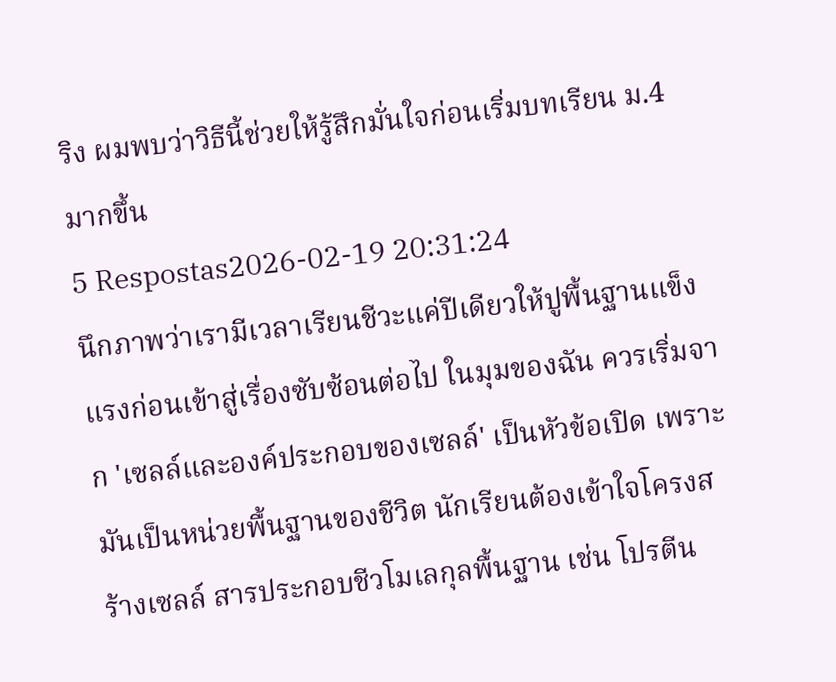ริง ผมพบว่าวิธีนี้ช่วยให้รู้สึกมั่นใจก่อนเริ่มบทเรียน ม.4 มากขึ้น
5 Respostas2026-02-19 20:31:24
นึกภาพว่าเรามีเวลาเรียนชีวะแค่ปีเดียวให้ปูพื้นฐานแข็งแรงก่อนเข้าสู่เรื่องซับซ้อนต่อไป ในมุมของฉัน ควรเริ่มจาก 'เซลล์และองค์ประกอบของเซลล์' เป็นหัวข้อเปิด เพราะมันเป็นหน่วยพื้นฐานของชีวิต นักเรียนต้องเข้าใจโครงสร้างเซลล์ สารประกอบชีวโมเลกุลพื้นฐาน เช่น โปรตีน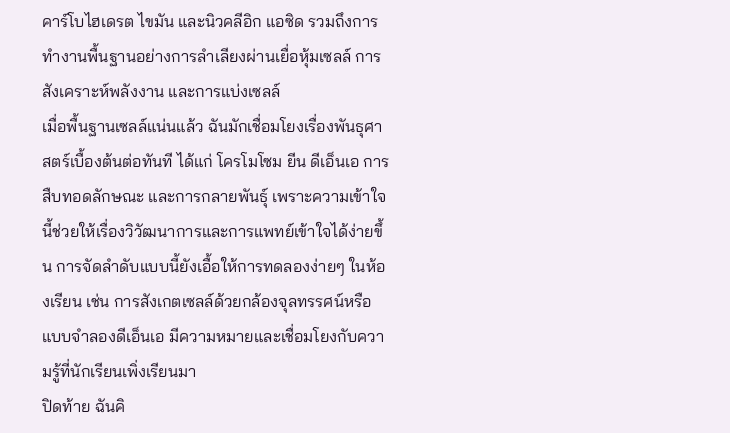คาร์โบไฮเดรต ไขมัน และนิวคลีอิก แอซิด รวมถึงการทำงานพื้นฐานอย่างการลำเลียงผ่านเยื่อหุ้มเซลล์ การสังเคราะห์พลังงาน และการแบ่งเซลล์
เมื่อพื้นฐานเซลล์แน่นแล้ว ฉันมักเชื่อมโยงเรื่องพันธุศาสตร์เบื้องต้นต่อทันที ได้แก่ โครโมโซม ยีน ดีเอ็นเอ การสืบทอดลักษณะ และการกลายพันธุ์ เพราะความเข้าใจนี้ช่วยให้เรื่องวิวัฒนาการและการแพทย์เข้าใจได้ง่ายขึ้น การจัดลำดับแบบนี้ยังเอื้อให้การทดลองง่ายๆ ในห้องเรียน เช่น การสังเกตเซลล์ด้วยกล้องจุลทรรศน์หรือแบบจำลองดีเอ็นเอ มีความหมายและเชื่อมโยงกับความรู้ที่นักเรียนเพิ่งเรียนมา
ปิดท้าย ฉันคิ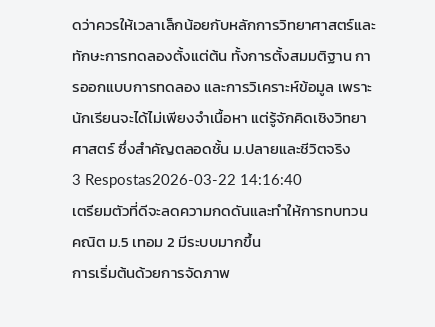ดว่าควรให้เวลาเล็กน้อยกับหลักการวิทยาศาสตร์และทักษะการทดลองตั้งแต่ต้น ทั้งการตั้งสมมติฐาน การออกแบบการทดลอง และการวิเคราะห์ข้อมูล เพราะนักเรียนจะได้ไม่เพียงจำเนื้อหา แต่รู้จักคิดเชิงวิทยาศาสตร์ ซึ่งสำคัญตลอดชั้น ม.ปลายและชีวิตจริง
3 Respostas2026-03-22 14:16:40
เตรียมตัวที่ดีจะลดความกดดันและทำให้การทบทวนคณิต ม.5 เทอม 2 มีระบบมากขึ้น
การเริ่มต้นด้วยการจัดภาพ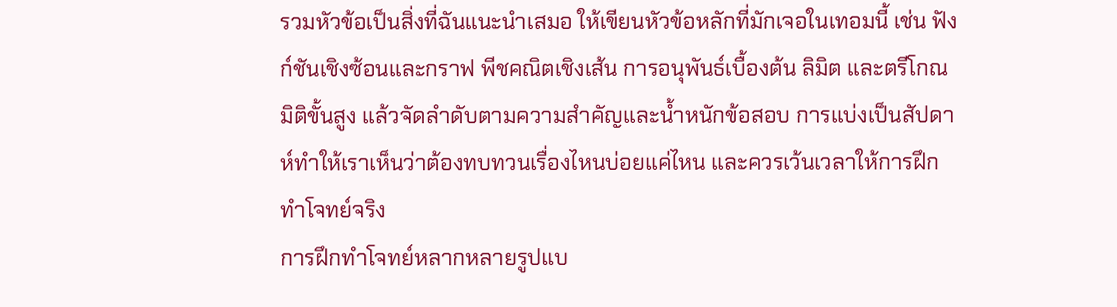รวมหัวข้อเป็นสิ่งที่ฉันแนะนำเสมอ ให้เขียนหัวข้อหลักที่มักเจอในเทอมนี้ เช่น ฟังก์ชันเชิงซ้อนและกราฟ พีชคณิตเชิงเส้น การอนุพันธ์เบื้องต้น ลิมิต และตรีโกณมิติขั้นสูง แล้วจัดลำดับตามความสำคัญและน้ำหนักข้อสอบ การแบ่งเป็นสัปดาห์ทำให้เราเห็นว่าต้องทบทวนเรื่องไหนบ่อยแค่ไหน และควรเว้นเวลาให้การฝึกทำโจทย์จริง
การฝึกทำโจทย์หลากหลายรูปแบ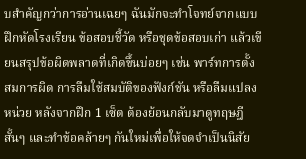บสำคัญกว่าการอ่านเฉยๆ ฉันมักจะทำโจทย์จากแบบฝึกหัดโรงเรียน ข้อสอบชี้วัด หรือชุดข้อสอบเก่า แล้วเขียนสรุปข้อผิดพลาดที่เกิดขึ้นบ่อยๆ เช่น พาร์ทการตั้งสมการผิด การลืมใช้สมบัติของฟังก์ชัน หรือลืมแปลงหน่วย หลังจากฝึก 1 เซ็ต ต้องย้อนกลับมาดูทฤษฎีสั้นๆ และทำข้อคล้ายๆ กันใหม่เพื่อให้จดจำเป็นนิสัย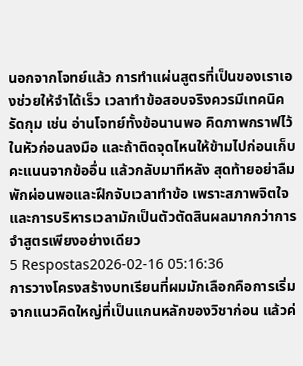นอกจากโจทย์แล้ว การทำแผ่นสูตรที่เป็นของเราเองช่วยให้จำได้เร็ว เวลาทำข้อสอบจริงควรมีเทคนิครัดกุม เช่น อ่านโจทย์ทั้งข้อนานพอ คิดภาพกราฟไว้ในหัวก่อนลงมือ และถ้าติดจุดไหนให้ข้ามไปก่อนเก็บคะแนนจากข้ออื่น แล้วกลับมาทีหลัง สุดท้ายอย่าลืมพักผ่อนพอและฝึกจับเวลาทำข้อ เพราะสภาพจิตใจและการบริหารเวลามักเป็นตัวตัดสินผลมากกว่าการจำสูตรเพียงอย่างเดียว
5 Respostas2026-02-16 05:16:36
การวางโครงสร้างบทเรียนที่ผมมักเลือกคือการเริ่มจากแนวคิดใหญ่ที่เป็นแกนหลักของวิชาก่อน แล้วค่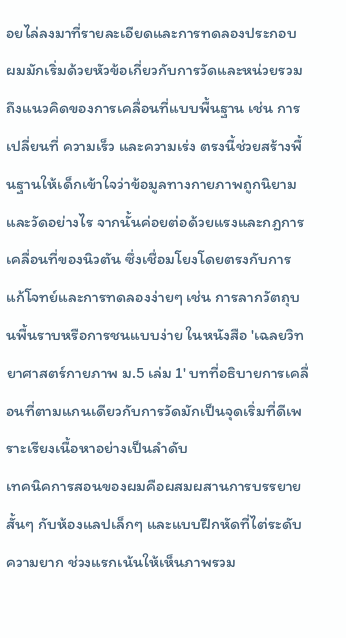อยไล่ลงมาที่รายละเอียดและการทดลองประกอบ
ผมมักเริ่มด้วยหัวข้อเกี่ยวกับการวัดและหน่วยรวมถึงแนวคิดของการเคลื่อนที่แบบพื้นฐาน เช่น การเปลี่ยนที่ ความเร็ว และความเร่ง ตรงนี้ช่วยสร้างพื้นฐานให้เด็กเข้าใจว่าข้อมูลทางกายภาพถูกนิยามและวัดอย่างไร จากนั้นค่อยต่อด้วยแรงและกฎการเคลื่อนที่ของนิวตัน ซึ่งเชื่อมโยงโดยตรงกับการแก้โจทย์และการทดลองง่ายๆ เช่น การลากวัตถุบนพื้นราบหรือการชนแบบง่าย ในหนังสือ 'เฉลยวิทยาศาสตร์กายภาพ ม.5 เล่ม 1' บทที่อธิบายการเคลื่อนที่ตามแกนเดียวกับการวัดมักเป็นจุดเริ่มที่ดีเพราะเรียงเนื้อหาอย่างเป็นลำดับ
เทคนิคการสอนของผมคือผสมผสานการบรรยายสั้นๆ กับห้องแลปเล็กๆ และแบบฝึกหัดที่ไต่ระดับความยาก ช่วงแรกเน้นให้เห็นภาพรวม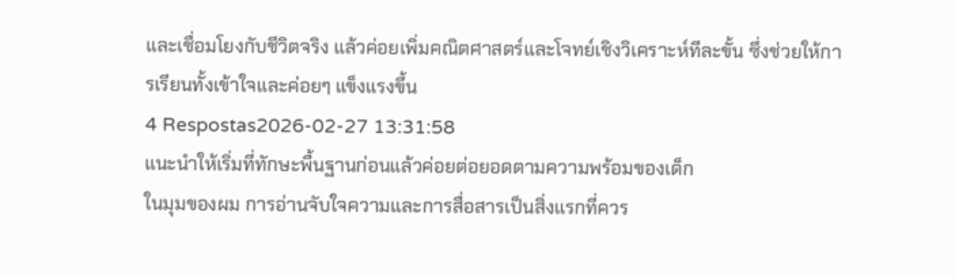และเชื่อมโยงกับชีวิตจริง แล้วค่อยเพิ่มคณิตศาสตร์และโจทย์เชิงวิเคราะห์ทีละขั้น ซึ่งช่วยให้การเรียนทั้งเข้าใจและค่อยๆ แข็งแรงขึ้น
4 Respostas2026-02-27 13:31:58
แนะนำให้เริ่มที่ทักษะพื้นฐานก่อนแล้วค่อยต่อยอดตามความพร้อมของเด็ก
ในมุมของผม การอ่านจับใจความและการสื่อสารเป็นสิ่งแรกที่ควร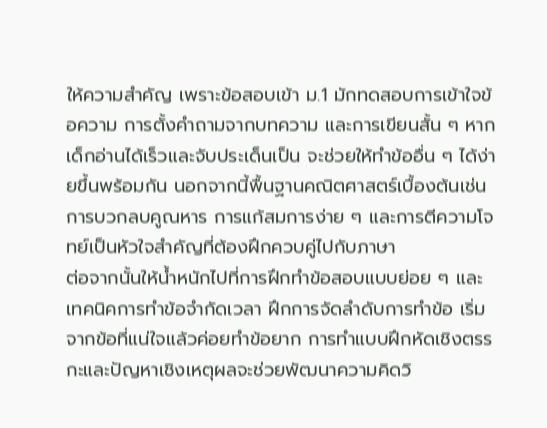ให้ความสำคัญ เพราะข้อสอบเข้า ม.1 มักทดสอบการเข้าใจข้อความ การตั้งคำถามจากบทความ และการเขียนสั้น ๆ หากเด็กอ่านได้เร็วและจับประเด็นเป็น จะช่วยให้ทำข้ออื่น ๆ ได้ง่ายขึ้นพร้อมกัน นอกจากนี้พื้นฐานคณิตศาสตร์เบื้องต้นเช่น การบวกลบคูณหาร การแก้สมการง่าย ๆ และการตีความโจทย์เป็นหัวใจสำคัญที่ต้องฝึกควบคู่ไปกับภาษา
ต่อจากนั้นให้น้ำหนักไปที่การฝึกทำข้อสอบแบบย่อย ๆ และเทคนิคการทำข้อจำกัดเวลา ฝึกการจัดลำดับการทำข้อ เริ่มจากข้อที่แน่ใจแล้วค่อยทำข้อยาก การทำแบบฝึกหัดเชิงตรรกะและปัญหาเชิงเหตุผลจะช่วยพัฒนาความคิดวิ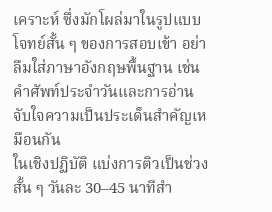เคราะห์ ซึ่งมักโผล่มาในรูปแบบโจทย์สั้น ๆ ของการสอบเข้า อย่าลืมใส่ภาษาอังกฤษพื้นฐาน เช่น คำศัพท์ประจำวันและการอ่านจับใจความเป็นประเด็นสำคัญเหมือนกัน
ในเชิงปฏิบัติ แบ่งการติวเป็นช่วงสั้น ๆ วันละ 30–45 นาทีสำ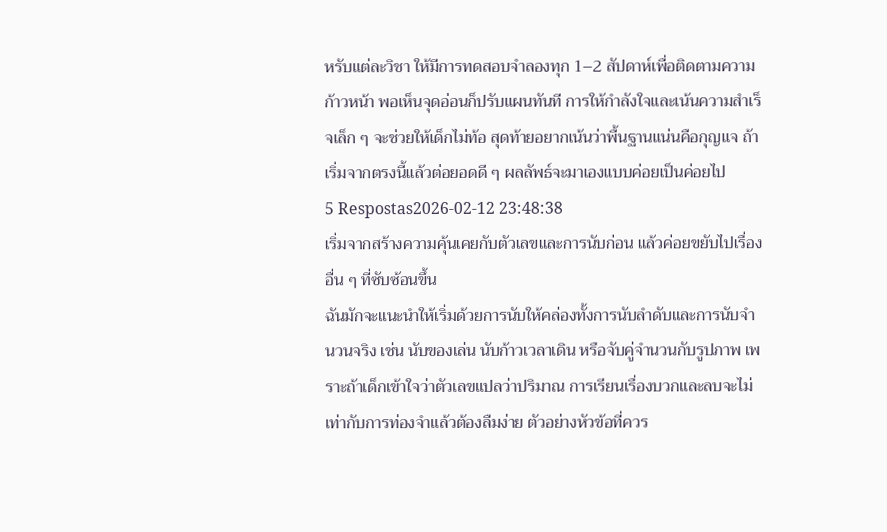หรับแต่ละวิชา ให้มีการทดสอบจำลองทุก 1–2 สัปดาห์เพื่อติดตามความก้าวหน้า พอเห็นจุดอ่อนก็ปรับแผนทันที การให้กำลังใจและเน้นความสำเร็จเล็ก ๆ จะช่วยให้เด็กไม่ท้อ สุดท้ายอยากเน้นว่าพื้นฐานแน่นคือกุญแจ ถ้าเริ่มจากตรงนี้แล้วต่อยอดดี ๆ ผลลัพธ์จะมาเองแบบค่อยเป็นค่อยไป
5 Respostas2026-02-12 23:48:38
เริ่มจากสร้างความคุ้นเคยกับตัวเลขและการนับก่อน แล้วค่อยขยับไปเรื่องอื่น ๆ ที่ซับซ้อนขึ้น
ฉันมักจะแนะนำให้เริ่มด้วยการนับให้คล่องทั้งการนับลำดับและการนับจำนวนจริง เช่น นับของเล่น นับก้าวเวลาเดิน หรือจับคู่จำนวนกับรูปภาพ เพราะถ้าเด็กเข้าใจว่าตัวเลขแปลว่าปริมาณ การเรียนเรื่องบวกและลบจะไม่เท่ากับการท่องจำแล้วต้องลืมง่าย ตัวอย่างหัวข้อที่ควร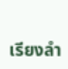เรียงลำ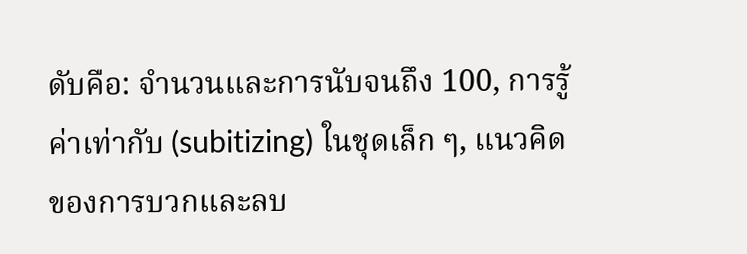ดับคือ: จำนวนและการนับจนถึง 100, การรู้ค่าเท่ากับ (subitizing) ในชุดเล็ก ๆ, แนวคิดของการบวกและลบ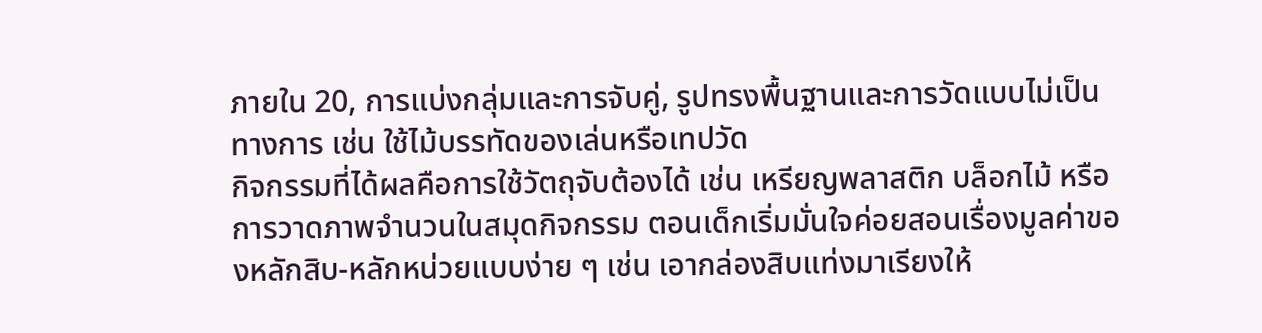ภายใน 20, การแบ่งกลุ่มและการจับคู่, รูปทรงพื้นฐานและการวัดแบบไม่เป็นทางการ เช่น ใช้ไม้บรรทัดของเล่นหรือเทปวัด
กิจกรรมที่ได้ผลคือการใช้วัตถุจับต้องได้ เช่น เหรียญพลาสติก บล็อกไม้ หรือการวาดภาพจำนวนในสมุดกิจกรรม ตอนเด็กเริ่มมั่นใจค่อยสอนเรื่องมูลค่าของหลักสิบ-หลักหน่วยแบบง่าย ๆ เช่น เอากล่องสิบแท่งมาเรียงให้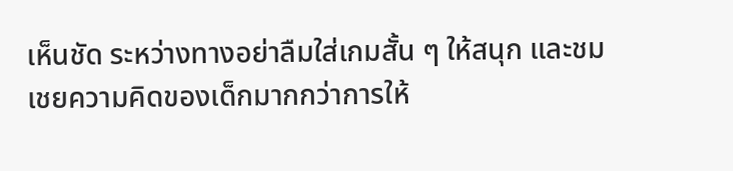เห็นชัด ระหว่างทางอย่าลืมใส่เกมสั้น ๆ ให้สนุก และชมเชยความคิดของเด็กมากกว่าการให้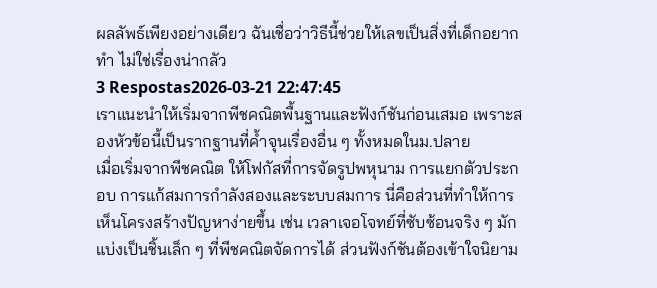ผลลัพธ์เพียงอย่างเดียว ฉันเชื่อว่าวิธีนี้ช่วยให้เลขเป็นสิ่งที่เด็กอยากทำ ไม่ใช่เรื่องน่ากลัว
3 Respostas2026-03-21 22:47:45
เราแนะนำให้เริ่มจากพีชคณิตพื้นฐานและฟังก์ชันก่อนเสมอ เพราะสองหัวข้อนี้เป็นรากฐานที่ค้ำจุนเรื่องอื่น ๆ ทั้งหมดในม.ปลาย
เมื่อเริ่มจากพีชคณิต ให้โฟกัสที่การจัดรูปพหุนาม การแยกตัวประกอบ การแก้สมการกำลังสองและระบบสมการ นี่คือส่วนที่ทำให้การเห็นโครงสร้างปัญหาง่ายขึ้น เช่น เวลาเจอโจทย์ที่ซับซ้อนจริง ๆ มักแบ่งเป็นชิ้นเล็ก ๆ ที่พีชคณิตจัดการได้ ส่วนฟังก์ชันต้องเข้าใจนิยาม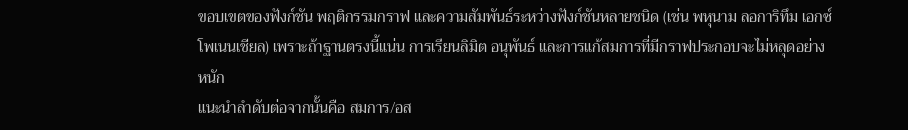ขอบเขตของฟังก์ชัน พฤติกรรมกราฟ และความสัมพันธ์ระหว่างฟังก์ชันหลายชนิด (เช่น พหุนาม ลอการิทึม เอกซ์โพเนนเชียล) เพราะถ้าฐานตรงนี้แน่น การเรียนลิมิต อนุพันธ์ และการแก้สมการที่มีกราฟประกอบจะไม่หลุดอย่างหนัก
แนะนำลำดับต่อจากนั้นคือ สมการ/อส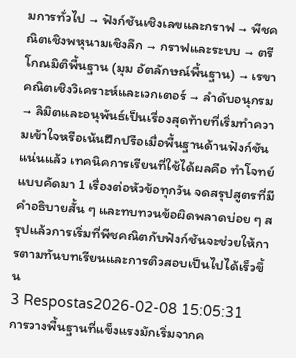มการทั่วไป → ฟังก์ชันเชิงเลขและกราฟ → พีชคณิตเชิงพหุนามเชิงลึก → กราฟและระบบ → ตรีโกณมิติพื้นฐาน (มุม อัตลักษณ์พื้นฐาน) → เรขาคณิตเชิงวิเคราะห์และเวกเตอร์ → ลำดับอนุกรม → ลิมิตและอนุพันธ์เป็นเรื่องสุดท้ายที่เริ่มทำความเข้าใจหรือเน้นฝึกปรือเมื่อพื้นฐานด้านฟังก์ชันแน่นแล้ว เทคนิคการเรียนที่ใช้ได้ผลคือ ทำโจทย์แบบคัดมา 1 เรื่องต่อหัวข้อทุกวัน จดสรุปสูตรที่มีคำอธิบายสั้น ๆ และทบทวนข้อผิดพลาดบ่อย ๆ สรุปแล้วการเริ่มที่พีชคณิตกับฟังก์ชันจะช่วยให้การตามทันบทเรียนและการติวสอบเป็นไปได้เร็วขึ้น
3 Respostas2026-02-08 15:05:31
การวางพื้นฐานที่แข็งแรงมักเริ่มจากค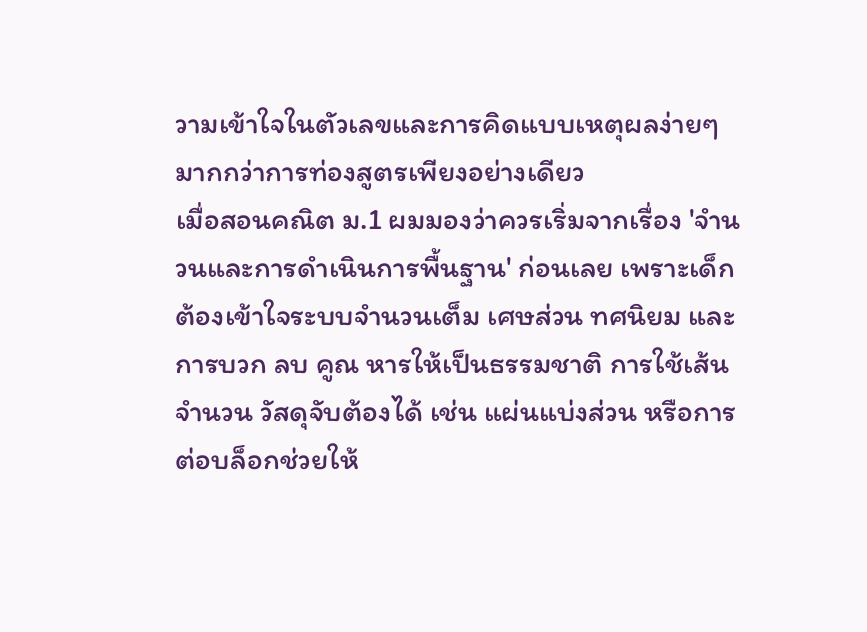วามเข้าใจในตัวเลขและการคิดแบบเหตุผลง่ายๆ มากกว่าการท่องสูตรเพียงอย่างเดียว
เมื่อสอนคณิต ม.1 ผมมองว่าควรเริ่มจากเรื่อง 'จำนวนและการดำเนินการพื้นฐาน' ก่อนเลย เพราะเด็กต้องเข้าใจระบบจำนวนเต็ม เศษส่วน ทศนิยม และการบวก ลบ คูณ หารให้เป็นธรรมชาติ การใช้เส้นจำนวน วัสดุจับต้องได้ เช่น แผ่นแบ่งส่วน หรือการต่อบล็อกช่วยให้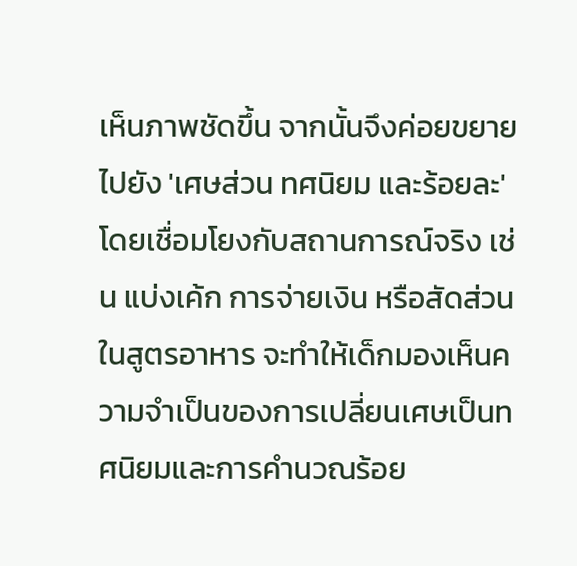เห็นภาพชัดขึ้น จากนั้นจึงค่อยขยายไปยัง 'เศษส่วน ทศนิยม และร้อยละ' โดยเชื่อมโยงกับสถานการณ์จริง เช่น แบ่งเค้ก การจ่ายเงิน หรือสัดส่วนในสูตรอาหาร จะทำให้เด็กมองเห็นความจำเป็นของการเปลี่ยนเศษเป็นทศนิยมและการคำนวณร้อย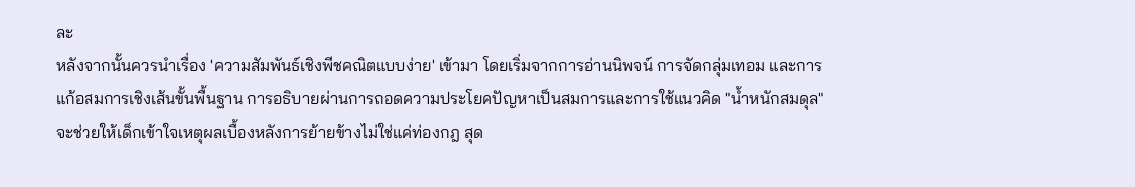ละ
หลังจากนั้นควรนำเรื่อง 'ความสัมพันธ์เชิงพีชคณิตแบบง่าย' เข้ามา โดยเริ่มจากการอ่านนิพจน์ การจัดกลุ่มเทอม และการแก้อสมการเชิงเส้นขั้นพื้นฐาน การอธิบายผ่านการถอดความประโยคปัญหาเป็นสมการและการใช้แนวคิด "น้ำหนักสมดุล" จะช่วยให้เด็กเข้าใจเหตุผลเบื้องหลังการย้ายข้างไม่ใช่แค่ท่องกฎ สุด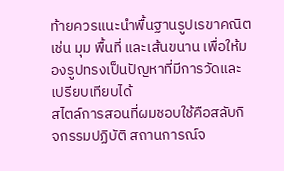ท้ายควรแนะนำพื้นฐานรูปเรขาคณิต เช่น มุม พื้นที่ และเส้นขนาน เพื่อให้มองรูปทรงเป็นปัญหาที่มีการวัดและเปรียบเทียบได้
สไตล์การสอนที่ผมชอบใช้คือสลับกิจกรรมปฏิบัติ สถานการณ์จ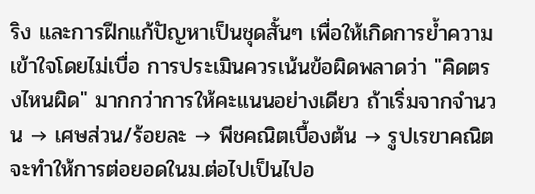ริง และการฝึกแก้ปัญหาเป็นชุดสั้นๆ เพื่อให้เกิดการย้ำความเข้าใจโดยไม่เบื่อ การประเมินควรเน้นข้อผิดพลาดว่า "คิดตรงไหนผิด" มากกว่าการให้คะแนนอย่างเดียว ถ้าเริ่มจากจำนวน → เศษส่วน/ร้อยละ → พีชคณิตเบื้องต้น → รูปเรขาคณิต จะทำให้การต่อยอดในม.ต่อไปเป็นไปอ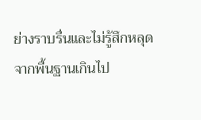ย่างราบรื่นและไม่รู้สึกหลุดจากพื้นฐานเกินไป